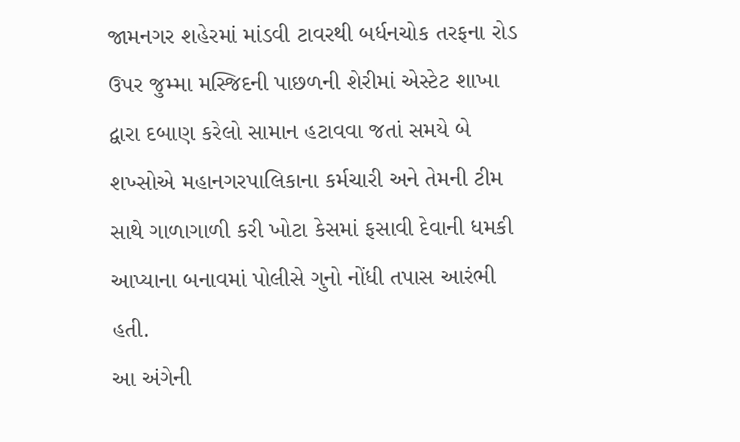જામનગર શહેરમાં માંડવી ટાવરથી બર્ધનચોક તરફના રોડ ઉપર જુમ્મા મસ્જિદની પાછળની શેરીમાં એસ્ટેટ શાખા દ્વારા દબાણ કરેલો સામાન હટાવવા જતાં સમયે બે શખ્સોએ મહાનગરપાલિકાના કર્મચારી અને તેમની ટીમ સાથે ગાળાગાળી કરી ખોટા કેસમાં ફસાવી દેવાની ધમકી આપ્યાના બનાવમાં પોલીસે ગુનો નોંધી તપાસ આરંભી હતી.
આ અંગેની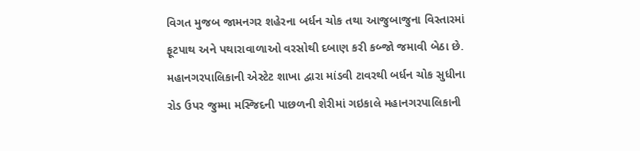વિગત મુજબ જામનગર શહેરના બર્ધન ચોક તથા આજુબાજુના વિસ્તારમાં ફૂટપાથ અને પથારાવાળાઓ વરસોથી દબાણ કરી કબ્જો જમાવી બેઠા છે. મહાનગરપાલિકાની એસ્ટેટ શાખા દ્વારા માંડવી ટાવરથી બર્ધન ચોક સુધીના રોડ ઉપર જુમ્મા મસ્જિદની પાછળની શેરીમાં ગઇકાલે મહાનગરપાલિકાની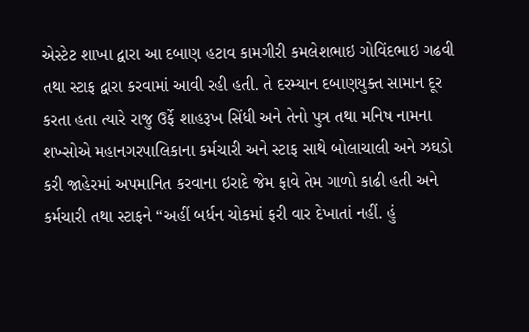એસ્ટેટ શાખા દ્વારા આ દબાણ હટાવ કામગીરી કમલેશભાઇ ગોવિંદભાઇ ગઢવી તથા સ્ટાફ દ્વારા કરવામાં આવી રહી હતી. તે દરમ્યાન દબાણયુક્ત સામાન દૂર કરતા હતા ત્યારે રાજુ ઉર્ફે શાહરૂખ સિંધી અને તેનો પુત્ર તથા મનિષ નામના શખ્સોએ મહાનગરપાલિકાના કર્મચારી અને સ્ટાફ સાથે બોલાચાલી અને ઝઘડો કરી જાહેરમાં અપમાનિત કરવાના ઇરાદે જેમ ફાવે તેમ ગાળો કાઢી હતી અને કર્મચારી તથા સ્ટાફને “અહીં બર્ધન ચોકમાં ફરી વાર દેખાતાં નહીં. હું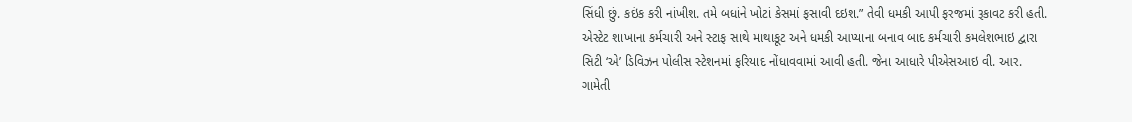સિંધી છું. કઇંક કરી નાંખીશ. તમે બધાંને ખોટાં કેસમાં ફસાવી દઇશ.” તેવી ધમકી આપી ફરજમાં રૂકાવટ કરી હતી.
એસ્ટેટ શાખાના કર્મચારી અને સ્ટાફ સાથે માથાકૂટ અને ધમકી આપ્યાના બનાવ બાદ કર્મચારી કમલેશભાઇ દ્વારા સિટી ‘એ’ ડિવિઝન પોલીસ સ્ટેશનમાં ફરિયાદ નોંધાવવામાં આવી હતી. જેના આધારે પીએસઆઇ વી. આર. ગામેતી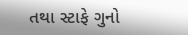તથા સ્ટાફે ગુનો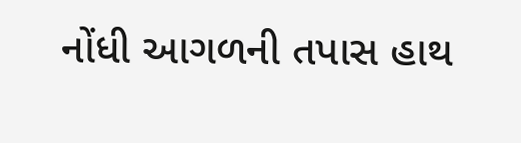નોંધી આગળની તપાસ હાથ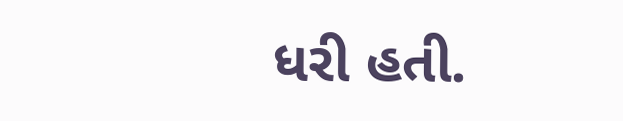ધરી હતી.